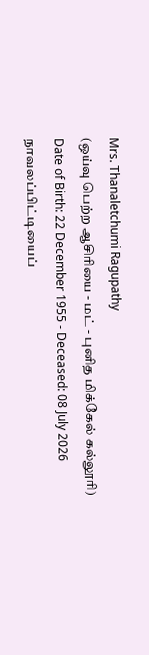Mrs. Thanaletchumi Ragupathy
(ஒய்வு பெற்ற ஆசிரியை - மட் - புனித மிக்கேல் கல்லூரி)
Date of Birth: 22 December 1955 - Deceased: 08 July 2026
நாவலப்பிட்டியைப்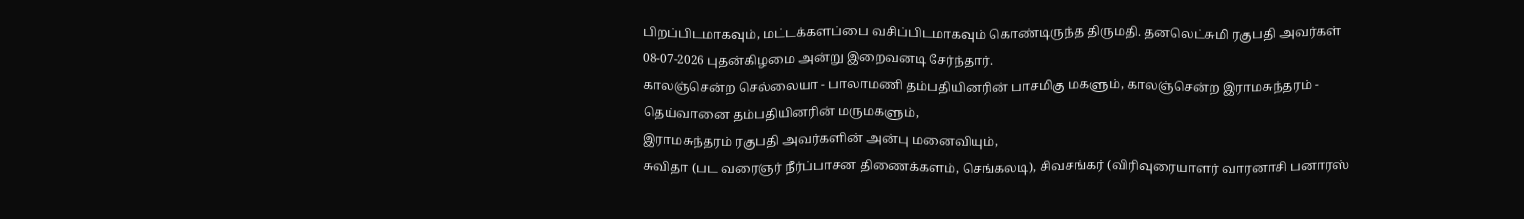பிறப்பிடமாகவும், மட்டக்களப்பை வசிப்பிடமாகவும் கொண்டிருந்த திருமதி. தனலெட்சுமி ரகுபதி அவர்கள் 08-07-2026 புதன்கிழமை அன்று இறைவனடி சேர்ந்தார்.
காலஞ்சென்ற செல்லையா - பாலாமணி தம்பதியினரின் பாசமிகு மகளும், காலஞ்சென்ற இராமசுந்தரம் - தெய்வானை தம்பதியினரின் மருமகளும்,
இராமசுந்தரம் ரகுபதி அவர்களின் அன்பு மனைவியும்,
சுவிதா (பட வரைஞர் நீர்ப்பாசன திணைக்களம், செங்கலடி), சிவசங்கர் (விரிவுரையாளர் வாரனாசி பனாரஸ்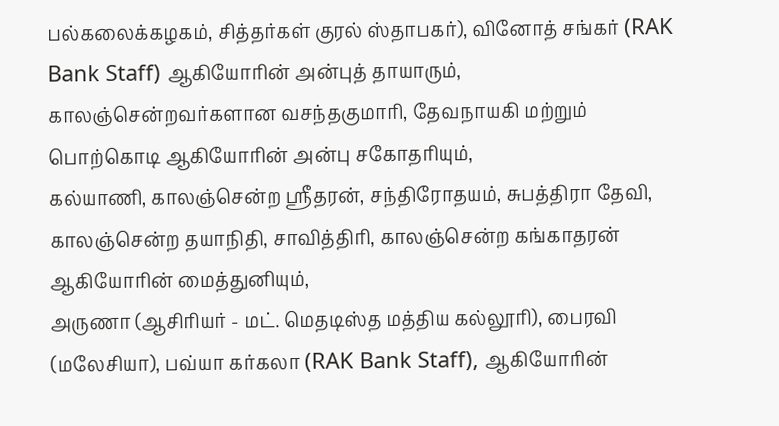பல்கலைக்கழகம், சித்தர்கள் குரல் ஸ்தாபகர்), வினோத் சங்கர் (RAK Bank Staff) ஆகியோரின் அன்புத் தாயாரும்,
காலஞ்சென்றவர்களான வசந்தகுமாரி, தேவநாயகி மற்றும் பொற்கொடி ஆகியோரின் அன்பு சகோதரியும்,
கல்யாணி, காலஞ்சென்ற ஸ்ரீதரன், சந்திரோதயம், சுபத்திரா தேவி, காலஞ்சென்ற தயாநிதி, சாவித்திரி, காலஞ்சென்ற கங்காதரன் ஆகியோரின் மைத்துனியும்,
அருணா (ஆசிரியர் - மட். மெதடிஸ்த மத்திய கல்லூரி), பைரவி (மலேசியா), பவ்யா கர்கலா (RAK Bank Staff), ஆகியோரின்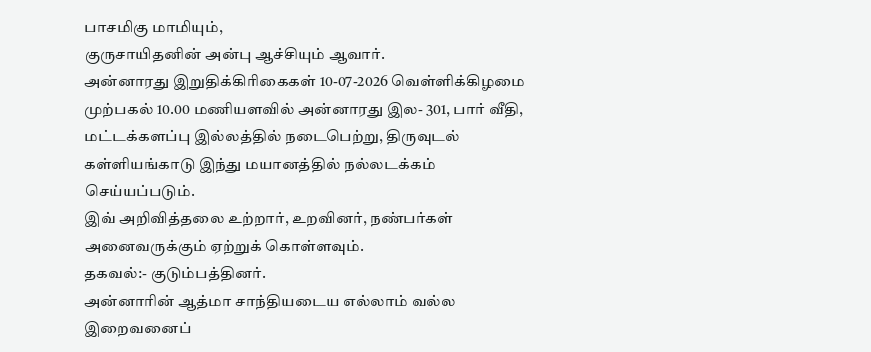பாசமிகு மாமியும்,
குருசாயிதனின் அன்பு ஆச்சியும் ஆவார்.
அன்னாரது இறுதிக்கிரிகைகள் 10-07-2026 வெள்ளிக்கிழமை முற்பகல் 10.00 மணியளவில் அன்னாரது இல- 301, பார் வீதி, மட்டக்களப்பு இல்லத்தில் நடைபெற்று, திருவுடல் கள்ளியங்காடு இந்து மயானத்தில் நல்லடக்கம் செய்யப்படும்.
இவ் அறிவித்தலை உற்றார், உறவினர், நண்பர்கள் அனைவருக்கும் ஏற்றுக் கொள்ளவும்.
தகவல்:- குடும்பத்தினர்.
அன்னாரின் ஆத்மா சாந்தியடைய எல்லாம் வல்ல இறைவனைப்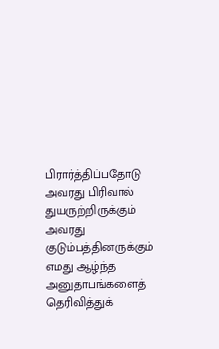பிரார்த்திப்பதோடு அவரது பிரிவால் துயருற்றிருக்கும் அவரது குடும்பத்தினருக்கும் எமது ஆழ்ந்த அனுதாபங்களைத் தெரிவித்துக்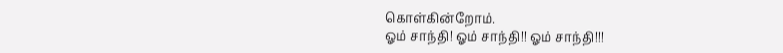கொள்கின்றோம்.
ஓம் சாந்தி! ஓம் சாந்தி!! ஓம் சாந்தி!!!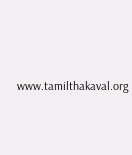www.tamilthakaval.org